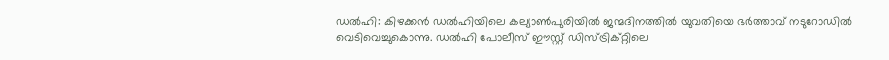ഡൽഹി: കിഴക്കൻ ഡൽഹിയിലെ കല്യാൺപുരിയിൽ ജന്മദിനത്തിൽ യുവതിയെ ഭർത്താവ് നടുറോഡിൽ വെടിവെച്ചുകൊന്നു. ഡൽഹി പോലീസ് ഈസ്റ്റ് ഡിസ്ട്രിക്റ്റിലെ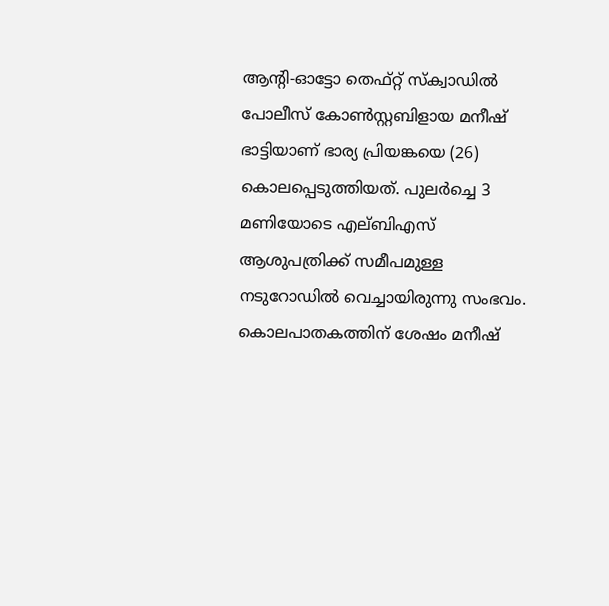ആന്റി-ഓട്ടോ തെഫ്റ്റ് സ്ക്വാഡിൽ പോലീസ് കോൺസ്റ്റബിളായ മനീഷ് ഭാട്ടിയാണ് ഭാര്യ പ്രിയങ്കയെ (26) കൊലപ്പെടുത്തിയത്. പുലർച്ചെ 3 മണിയോടെ എല്ബിഎസ് ആശുപത്രിക്ക് സമീപമുള്ള നടുറോഡിൽ വെച്ചായിരുന്നു സംഭവം. കൊലപാതകത്തിന് ശേഷം മനീഷ്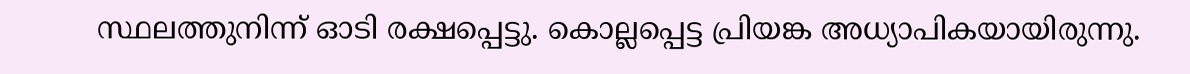സ്ഥലത്തുനിന്ന് ഓടി രക്ഷപ്പെട്ടു. കൊല്ലപ്പെട്ട പ്രിയങ്ക അധ്യാപികയായിരുന്നു.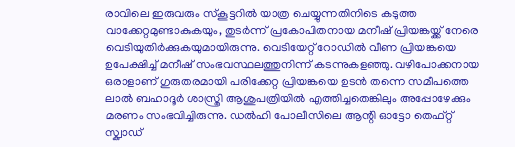രാവിലെ ഇരുവരും സ്കൂട്ടറിൽ യാത്ര ചെയ്യുന്നതിനിടെ കടുത്ത വാക്കേറ്റമുണ്ടാകുകയും, തുടർന്ന് പ്രകോപിതനായ മനീഷ് പ്രിയങ്കയ്ക്ക് നേരെ വെടിയുതിർക്കുകയുമായിരുന്നു. വെടിയേറ്റ് റോഡിൽ വീണ പ്രിയങ്കയെ ഉപേക്ഷിച്ച് മനീഷ് സംഭവസ്ഥലത്തുനിന്ന് കടന്നുകളഞ്ഞു. വഴിപോക്കനായ ഒരാളാണ് ഗുരുതരമായി പരിക്കേറ്റ പ്രിയങ്കയെ ഉടൻ തന്നെ സമീപത്തെ ലാൽ ബഹാദൂർ ശാസ്ത്രി ആശുപത്രിയിൽ എത്തിച്ചതെങ്കിലും അപ്പോഴേക്കും മരണം സംഭവിച്ചിരുന്നു. ഡൽഹി പോലീസിലെ ആന്റി ഓട്ടോ തെഫ്റ്റ് സ്ക്വാഡ്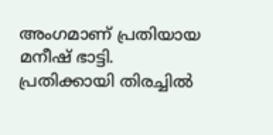അംഗമാണ് പ്രതിയായ മനീഷ് ഭാട്ടി. പ്രതിക്കായി തിരച്ചിൽ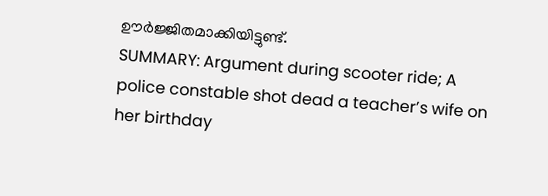ഊർജ്ജിതമാക്കിയിട്ടുണ്ട്.
SUMMARY: Argument during scooter ride; A police constable shot dead a teacher’s wife on her birthday